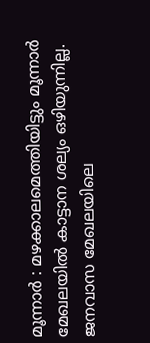മൂന്നാർ : മഴക്കാലമെത്തിയിട്ടും മൂന്നാർ മേഖലയിൽ കാട്ടാന ശല്യം ഒഴിയുന്നില്ല. ജനവാസ മേഖലയിലെ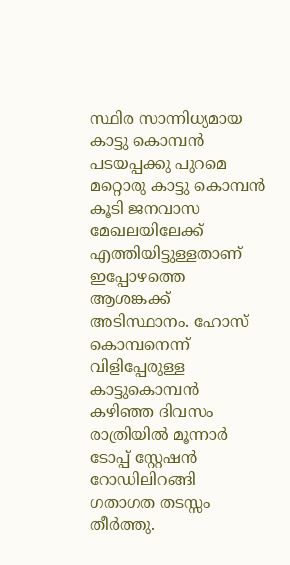സ്ഥിര സാന്നിധ്യമായ കാട്ടു കൊമ്പൻ പടയപ്പക്കു പുറമെ മറ്റൊരു കാട്ടു കൊമ്പൻ കൂടി ജനവാസ മേഖലയിലേക്ക് എത്തിയിട്ടുള്ളതാണ് ഇപ്പോഴത്തെ ആശങ്കക്ക് അടിസ്ഥാനം. ഹോസ് കൊമ്പനെന്ന് വിളിപ്പേരുള്ള കാട്ടുകൊമ്പൻ കഴിഞ്ഞ ദിവസം രാത്രിയിൽ മൂന്നാർ ടോപ്പ് സ്റ്റേഷൻ റോഡിലിറങ്ങി ഗതാഗത തടസ്സം തീർത്തു.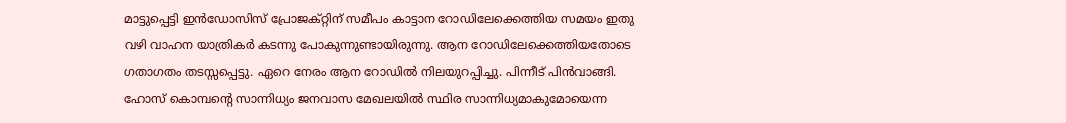മാട്ടുപ്പെട്ടി ഇൻഡോസിസ് പ്രോജക്റ്റിന് സമീപം കാട്ടാന റോഡിലേക്കെത്തിയ സമയം ഇതു വഴി വാഹന യാത്രികർ കടന്നു പോകുന്നുണ്ടായിരുന്നു. ആന റോഡിലേക്കെത്തിയതോടെ ഗതാഗതം തടസ്സപ്പെട്ടു. ഏറെ നേരം ആന റോഡിൽ നിലയുറപ്പിച്ചു. പിന്നീട് പിൻവാങ്ങി. ഹോസ് കൊമ്പന്റെ സാന്നിധ്യം ജനവാസ മേഖലയിൽ സ്ഥിര സാന്നിധ്യമാകുമോയെന്ന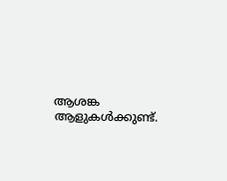ആശങ്ക ആളുകൾക്കുണ്ട്.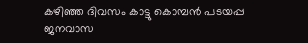കഴിഞ്ഞ ദിവസം കാട്ടു കൊമ്പൻ പടയപ്പ ജനവാസ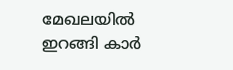മേഖലയിൽ ഇറങ്ങി കാർ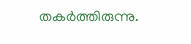തകർത്തിരുന്നു.